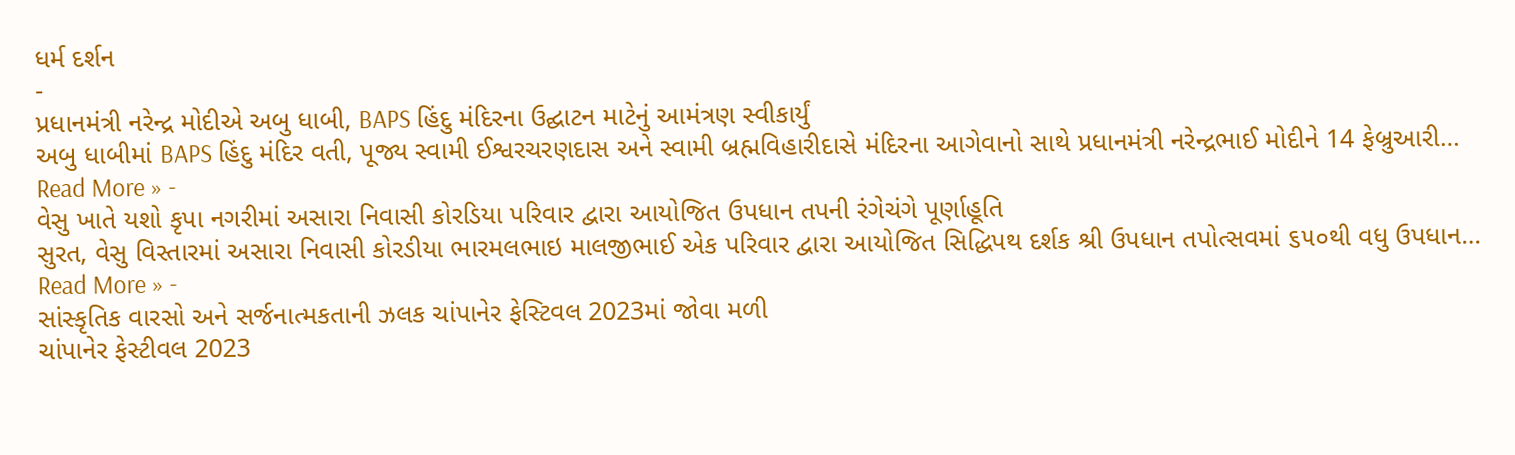ધર્મ દર્શન
-
પ્રધાનમંત્રી નરેન્દ્ર મોદીએ અબુ ધાબી, BAPS હિંદુ મંદિરના ઉદ્ઘાટન માટેનું આમંત્રણ સ્વીકાર્યું
અબુ ધાબીમાં BAPS હિંદુ મંદિર વતી, પૂજ્ય સ્વામી ઈશ્વરચરણદાસ અને સ્વામી બ્રહ્મવિહારીદાસે મંદિરના આગેવાનો સાથે પ્રધાનમંત્રી નરેન્દ્રભાઈ મોદીને 14 ફેબ્રુઆરી…
Read More » -
વેસુ ખાતે યશો કૃપા નગરીમાં અસારા નિવાસી કોરડિયા પરિવાર દ્વારા આયોજિત ઉપધાન તપની રંગેચંગે પૂર્ણાહૂતિ
સુરત, વેસુ વિસ્તારમાં અસારા નિવાસી કોરડીયા ભારમલભાઇ માલજીભાઈ એક પરિવાર દ્વારા આયોજિત સિદ્ધિપથ દર્શક શ્રી ઉપધાન તપોત્સવમાં ૬૫૦થી વધુ ઉપધાન…
Read More » -
સાંસ્કૃતિક વારસો અને સર્જનાત્મકતાની ઝલક ચાંપાનેર ફેસ્ટિવલ 2023માં જોવા મળી
ચાંપાનેર ફેસ્ટીવલ 2023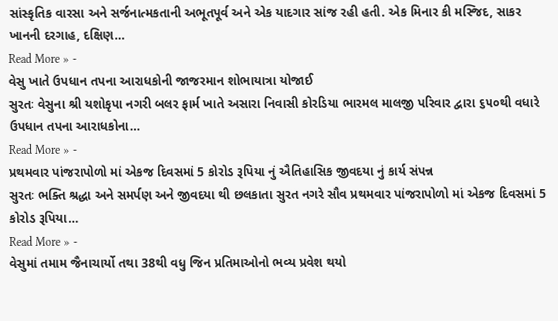સાંસ્કૃતિક વારસા અને સર્જનાત્મકતાની અભૂતપૂર્વ અને એક યાદગાર સાંજ રહી હતી. એક મિનાર કી મસ્જિદ, સાકર ખાનની દરગાહ, દક્ષિણ…
Read More » -
વેસુ ખાતે ઉપધાન તપના આરાધકોની જાજરમાન શોભાયાત્રા યોજાઈ
સુરતઃ વેસુના શ્રી યશોકૃપા નગરી બલર ફાર્મ ખાતે અસારા નિવાસી કોરડિયા ભારમલ માલજી પરિવાર દ્વારા ૬૫૦થી વધારે ઉપધાન તપના આરાધકોના…
Read More » -
પ્રથમવાર પાંજરાપોળો માં એકજ દિવસમાં 5 કોરોડ રૂપિયા નું ઐતિહાસિક જીવદયા નું કાર્ય સંપન્ન
સુરતઃ ભક્તિ શ્રદ્ધા અને સમર્પણ અને જીવદયા થી છલકાતા સુરત નગરે સૌવ પ્રથમવાર પાંજરાપોળો માં એકજ દિવસમાં 5 કોરોડ રૂપિયા…
Read More » -
વેસુમાં તમામ જૈનાચાર્યો તથા 38થી વધુ જિન પ્રતિમાઓનો ભવ્ય પ્રવેશ થયો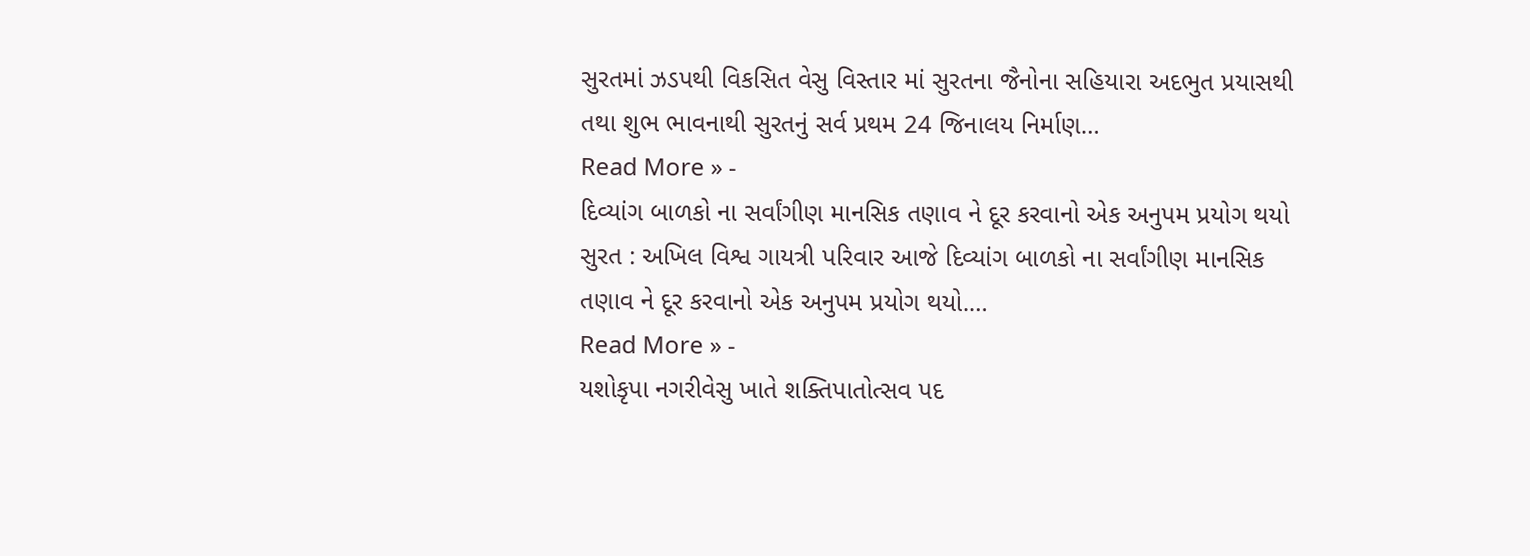સુરતમાં ઝડપથી વિકસિત વેસુ વિસ્તાર માં સુરતના જૈનોના સહિયારા અદભુત પ્રયાસથી તથા શુભ ભાવનાથી સુરતનું સર્વ પ્રથમ 24 જિનાલય નિર્માણ…
Read More » -
દિવ્યાંગ બાળકો ના સર્વાંગીણ માનસિક તણાવ ને દૂર કરવાનો એક અનુપમ પ્રયોગ થયો
સુરત : અખિલ વિશ્વ ગાયત્રી પરિવાર આજે દિવ્યાંગ બાળકો ના સર્વાંગીણ માનસિક તણાવ ને દૂર કરવાનો એક અનુપમ પ્રયોગ થયો.…
Read More » -
યશોકૃપા નગરીવેસુ ખાતે શક્તિપાતોત્સવ પદ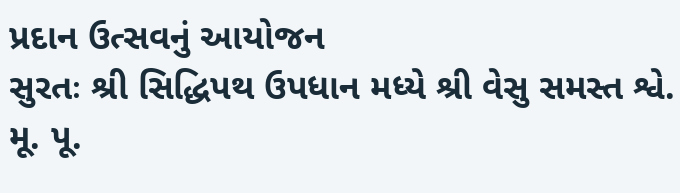પ્રદાન ઉત્સવનું આયોજન
સુરતઃ શ્રી સિદ્ધિપથ ઉપધાન મધ્યે શ્રી વેસુ સમસ્ત શ્વે. મૂ. પૂ.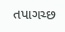તપાગચ્છ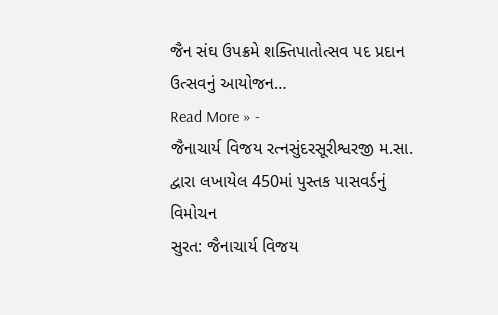જૈન સંઘ ઉપક્રમે શક્તિપાતોત્સવ પદ પ્રદાન ઉત્સવનું આયોજન…
Read More » -
જૈનાચાર્ય વિજય રત્નસુંદરસૂરીશ્વરજી મ.સા. દ્વારા લખાયેલ 450માં પુસ્તક પાસવર્ડનું વિમોચન
સુરત: જૈનાચાર્ય વિજય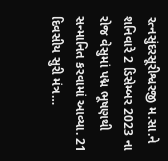રત્નસુંદરસૂરીશ્વરજી મ.સા.ને શનિવારે 2 ડિસેમ્બર 2023 ના રોજ વેસુમાં પદ્મ ભૂષણથી સન્માનિત કરવામાં આવ્યા. 21 દિવસીય સુરી મંત્ર…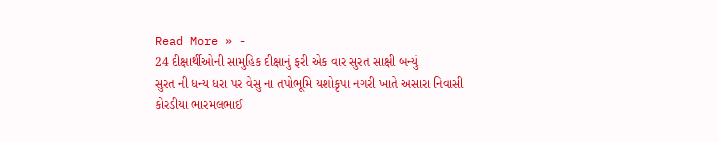Read More » -
24 દીક્ષાર્થીઓની સામુહિક દીક્ષાનું ફરી એક વાર સુરત સાક્ષી બન્યું
સુરત ની ધન્ય ધરા પર વેસુ ના તપોભૂમિ યશોકૃપા નગરી ખાતે અસારા નિવાસી કોરડીયા ભારમલભાઈ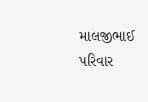માલજીભાઈ પરિવાર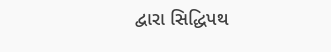દ્વારા સિદ્ધિપથ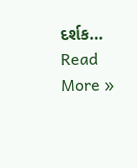દર્શક…
Read More »